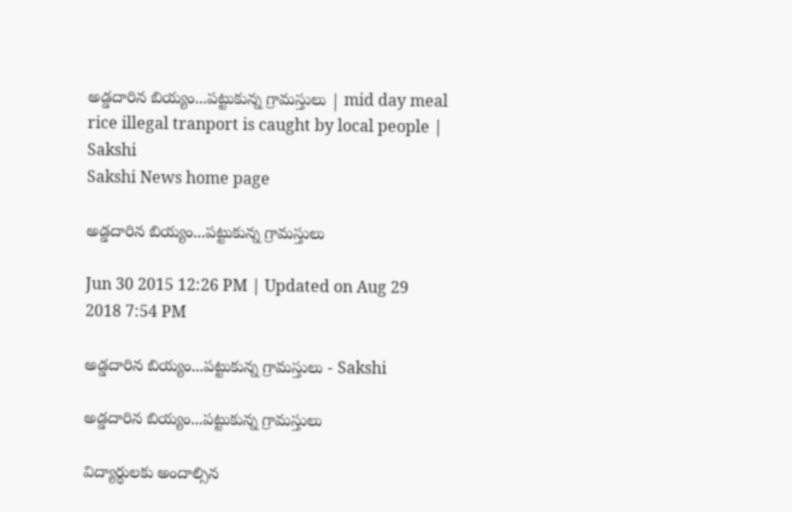అడ్డదారిన బియ్యం...పట్టుకున్న గ్రామస్తులు | mid day meal rice illegal tranport is caught by local people | Sakshi
Sakshi News home page

అడ్డదారిన బియ్యం...పట్టుకున్న గ్రామస్తులు

Jun 30 2015 12:26 PM | Updated on Aug 29 2018 7:54 PM

అడ్డదారిన బియ్యం...పట్టుకున్న గ్రామస్తులు - Sakshi

అడ్డదారిన బియ్యం...పట్టుకున్న గ్రామస్తులు

విద్యార్థులకు అందాల్సిన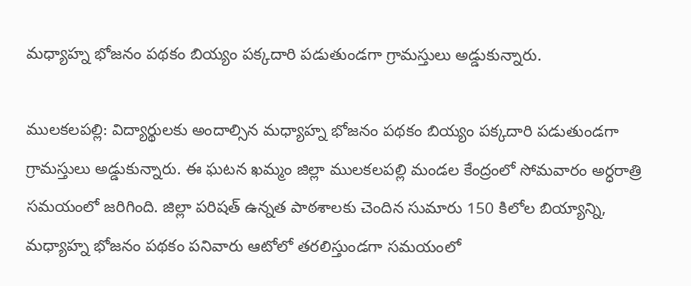మధ్యాహ్న భోజనం పథకం బియ్యం పక్కదారి పడుతుండగా గ్రామస్తులు అడ్డుకున్నారు.

ములకలపల్లి: విద్యార్థులకు అందాల్సిన మధ్యాహ్న భోజనం పథకం బియ్యం పక్కదారి పడుతుండగా గ్రామస్తులు అడ్డుకున్నారు. ఈ ఘటన ఖమ్మం జిల్లా ములకలపల్లి మండల కేంద్రంలో సోమవారం అర్ధరాత్రి సమయంలో జరిగింది. జిల్లా పరిషత్ ఉన్నత పాఠశాలకు చెందిన సుమారు 150 కిలోల బియ్యాన్ని, మధ్యాహ్న భోజనం పథకం పనివారు ఆటోలో తరలిస్తుండగా సమయంలో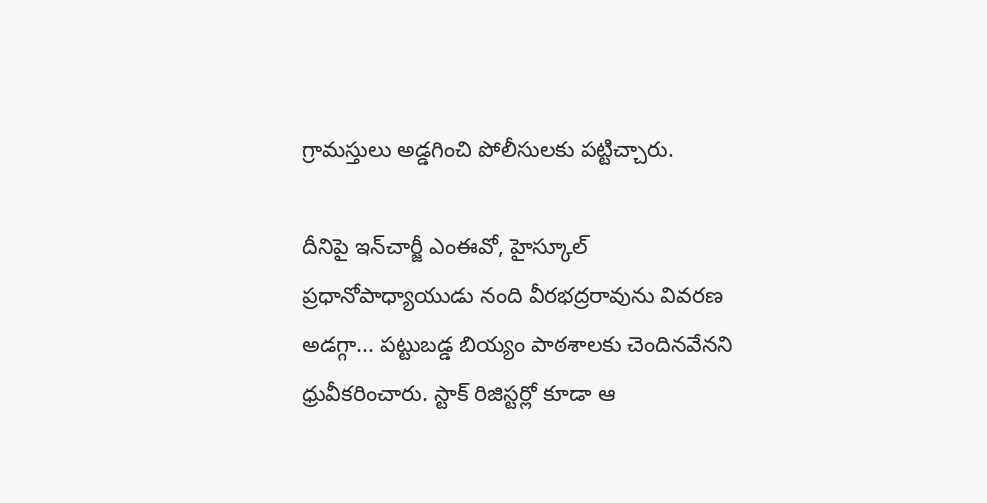గ్రామస్తులు అడ్డగించి పోలీసులకు పట్టిచ్చారు.

దీనిపై ఇన్‌చార్జీ ఎంఈవో, హైస్కూల్ ప్రధానోపాధ్యాయుడు నంది వీరభద్రరావును వివరణ అడగ్గా... పట్టుబడ్డ బియ్యం పాఠశాలకు చెందినవేనని ధ్రువీకరించారు. స్టాక్ రిజిస్టర్లో కూడా ఆ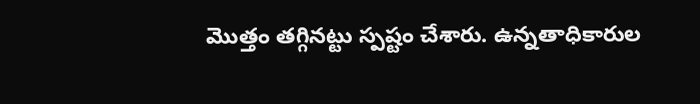మొత్తం తగ్గినట్టు స్పష్టం చేశారు. ఉన్నతాధికారుల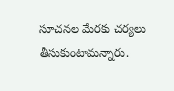సూచనల మేరకు చర్యలు తీసుకుంటామన్నారు.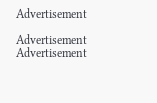Advertisement

Advertisement
Advertisement